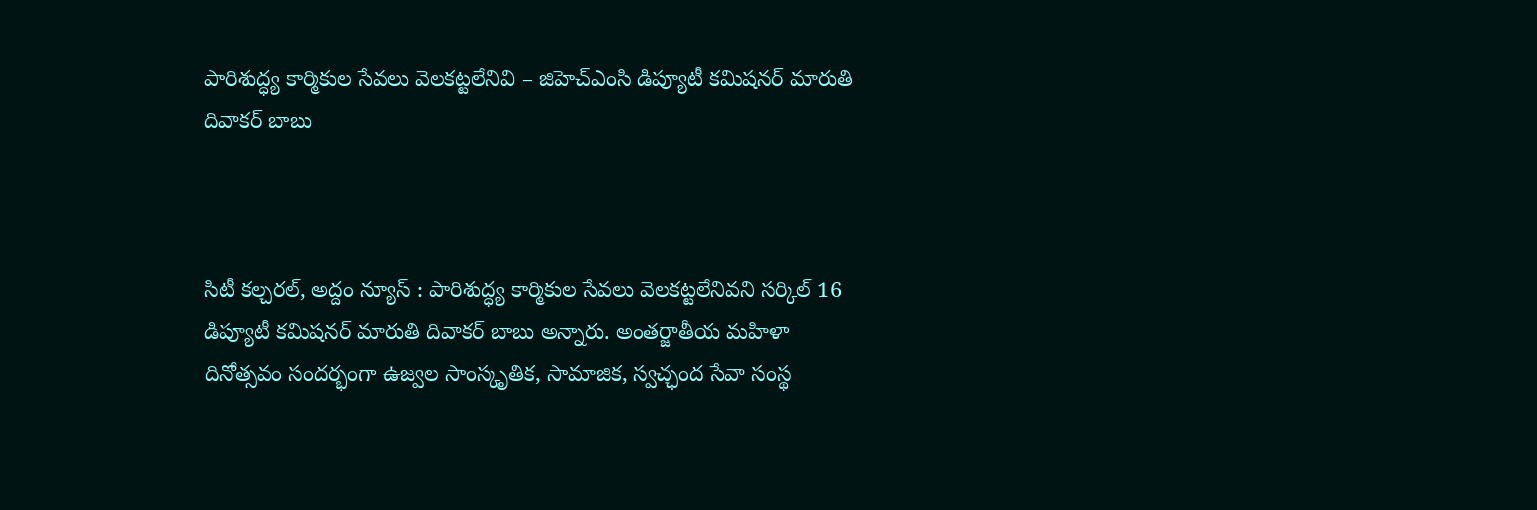పారిశుద్ధ్య‌ కార్మికుల సేవలు వెలకట్టలేనివి – జిహెచ్ఎంసి డిప్యూటీ కమిషనర్ మారుతి దివాకర్ బాబు



సిటీ కల్చరల్, అద్దం న్యూస్ : పారిశుద్ధ్య‌ కార్మికుల సేవలు వెలకట్టలేనివని సర్కిల్ 16 డిప్యూటీ కమిషనర్ మారుతి దివాకర్ బాబు అన్నారు. అంతర్జాతీయ మహిళా దినోత్సవం సందర్భంగా ఉజ్వల సాంస్కృతిక, సామాజిక, స్వచ్ఛంద సేవా సంస్థ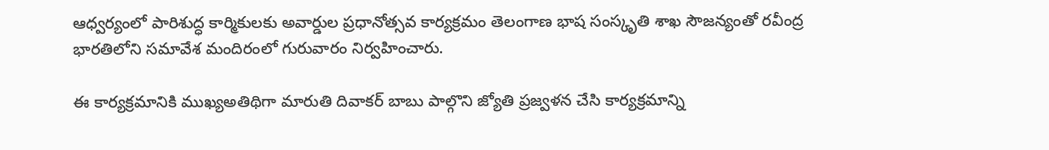ఆధ్వర్యంలో పారిశుద్ధ కార్మికులకు అవార్డుల ప్రధానోత్సవ కార్యక్రమం తెలంగాణ భాష సంస్కృతి శాఖ సౌజన్యంతో రవీంద్ర భారతిలోని సమావేశ మందిరంలో గురువారం నిర్వహించారు.

ఈ కార్యక్రమానికి ముఖ్యఅతిథిగా మారుతి దివాకర్ బాబు పాల్గొని జ్యోతి ప్రజ్వళ‌న చేసి కార్యక్రమాన్ని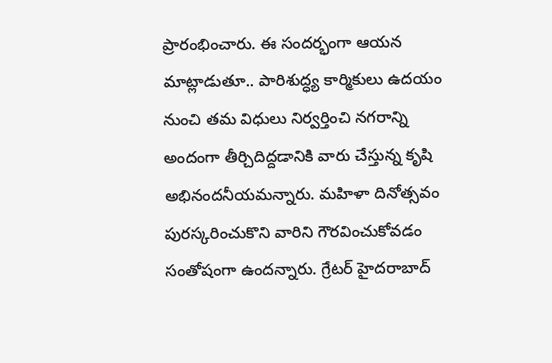ప్రారంభించారు. ఈ సందర్భంగా ఆయన మాట్లాడుతూ.. పారిశుద్ధ్య‌ కార్మికులు ఉదయం నుంచి తమ విధులు నిర్వర్తించి నగరాన్ని అందంగా తీర్చిదిద్దడానికి వారు చేస్తున్న కృషి అభినందనీయమన్నారు. మహిళా దినోత్సవం పురస్కరించుకొని వారిని గౌరవించుకోవడం సంతోషంగా ఉందన్నారు. గ్రేటర్ హైదరాబాద్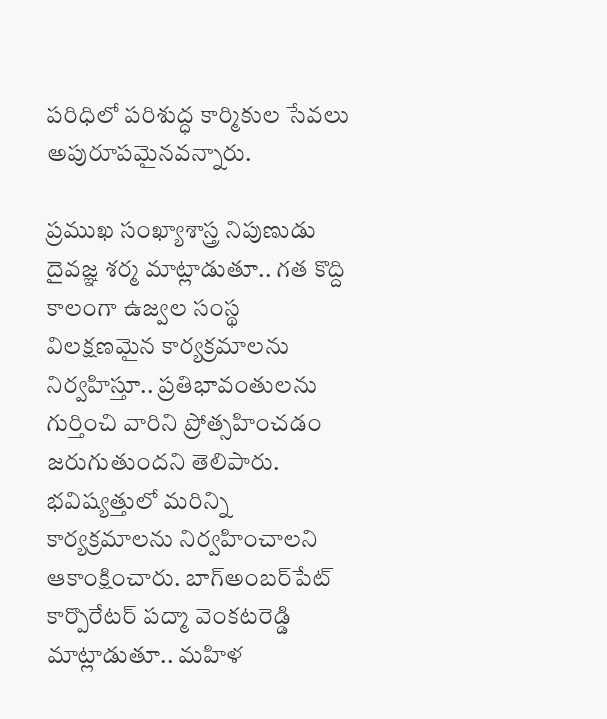పరిధిలో పరిశుద్ధ కార్మికుల సేవలు అపురూపమైనవన్నారు.

ప్రముఖ సంఖ్యాశాస్త్ర నిపుణుడు దైవజ్ఞ శర్మ మాట్లాడుతూ.. గత కొద్ది కాలంగా ఉజ్వల సంస్థ విలక్షణమైన కార్యక్రమాలను నిర్వహిస్తూ.. ప్రతిభావంతులను గుర్తించి వారిని ప్రోత్సహించడం జరుగుతుందని తెలిపారు. భవిష్యత్తులో మరిన్ని కార్యక్రమాలను నిర్వహించాలని ఆకాంక్షించారు. బాగ్అంబ‌ర్‌పేట్‌ కార్పొరేటర్ పద్మా వెంకటరెడ్డి మాట్లాడుతూ.. మహిళ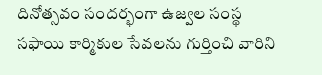దినోత్సవం సందర్భంగా ఉజ్వల సంస్థ సఫాయి కార్మికుల సేవలను గుర్తించి వారిని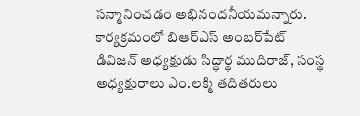సన్మానించడం అభినందనీయమన్నారు. కార్యక్రమంలో బిఆర్ఎస్ అంబ‌ర్‌పేట్ డివిజన్ అధ్యక్షుడు సిద్ధార్థ ముదిరాజ్, సంస్థ అధ్యక్షురాలు ఎం.లక్మి తదితరులు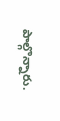పాల్గొన్నారు.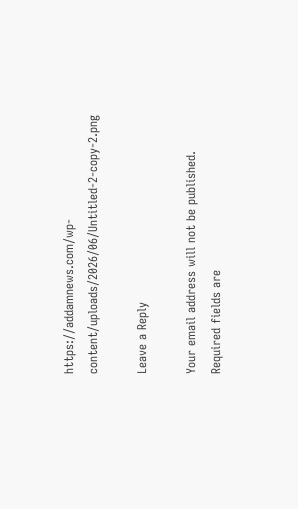https://addamnews.com/wp-content/uploads/2026/06/Untitled-2-copy-2.png

Leave a Reply

Your email address will not be published. Required fields are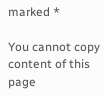marked *

You cannot copy content of this page